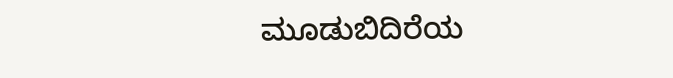ಮೂಡುಬಿದಿರೆಯ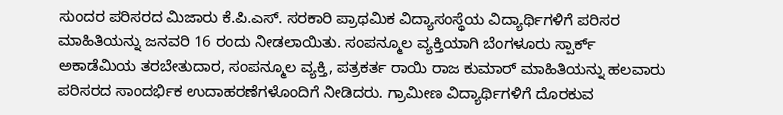ಸುಂದರ ಪರಿಸರದ ಮಿಜಾರು ಕೆ.ಪಿ.ಎಸ್. ಸರಕಾರಿ ಪ್ರಾಥಮಿಕ ವಿದ್ಯಾಸಂಸ್ಥೆಯ ವಿದ್ಯಾರ್ಥಿಗಳಿಗೆ ಪರಿಸರ ಮಾಹಿತಿಯನ್ನು ಜನವರಿ 16 ರಂದು ನೀಡಲಾಯಿತು. ಸಂಪನ್ಮೂಲ ವ್ಯಕ್ತಿಯಾಗಿ ಬೆಂಗಳೂರು ಸ್ಪಾರ್ಕ್ ಅಕಾಡೆಮಿಯ ತರಬೇತುದಾರ, ಸಂಪನ್ಮೂಲ ವ್ಯಕ್ತಿ, ಪತ್ರಕರ್ತ ರಾಯಿ ರಾಜ ಕುಮಾರ್ ಮಾಹಿತಿಯನ್ನು ಹಲವಾರು ಪರಿಸರದ ಸಾಂದರ್ಭಿಕ ಉದಾಹರಣೆಗಳೊಂದಿಗೆ ನೀಡಿದರು. ಗ್ರಾಮೀಣ ವಿದ್ಯಾರ್ಥಿಗಳಿಗೆ ದೊರಕುವ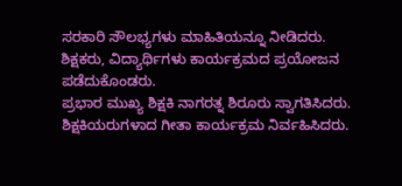ಸರಕಾರಿ ಸೌಲಭ್ಯಗಳು ಮಾಹಿತಿಯನ್ನೂ ನೀಡಿದರು. ಶಿಕ್ಷಕರು, ವಿದ್ಯಾರ್ಥಿಗಳು ಕಾರ್ಯಕ್ರಮದ ಪ್ರಯೋಜನ ಪಡೆದುಕೊಂಡರು.
ಪ್ರಭಾರ ಮುಖ್ಯ ಶಿಕ್ಷಕಿ ನಾಗರತ್ನ ಶಿರೂರು ಸ್ವಾಗತಿಸಿದರು. ಶಿಕ್ಷಕಿಯರುಗಳಾದ ಗೀತಾ ಕಾರ್ಯಕ್ರಮ ನಿರ್ವಹಿಸಿದರು.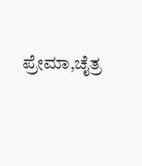ಪ್ರೇಮಾ,ಚೈತ್ರ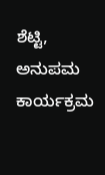ಶೆಟ್ಟಿ, ಅನುಪಮ ಕಾರ್ಯಕ್ರಮ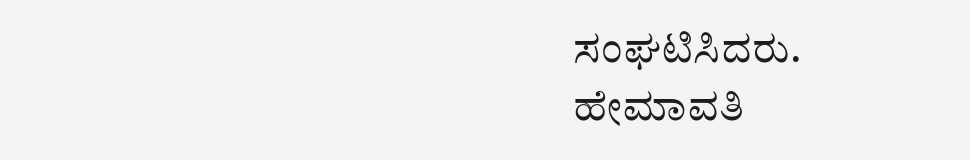ಸಂಘಟಿಸಿದರು. ಹೇಮಾವತಿ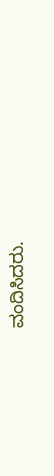ವಂದಿಸಿದರು.